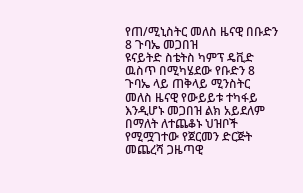የጠ/ሚኒስትር መለስ ዜናዊ በቡድን 8 ጉባኤ መጋበዝ
ዩናይትድ ስቴትስ ካምፕ ዴቪድ ዉስጥ በሚካሄደው የቡድን 8 ጉባኤ ላይ ጠቅላይ ሚንስትር መለስ ዜናዊ የውይይቱ ተካፋይ እንዲሆኑ መጋበዝ ልክ አይደለም በማለት ለተጨቆኑ ህዝቦች የሚሟገተው የጀርመን ድርጅት መጨረሻ ጋዜጣዊ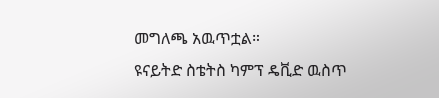መግለጫ አዉጥቷል።
ዩናይትድ ስቴትስ ካምፕ ዴቪድ ዉስጥ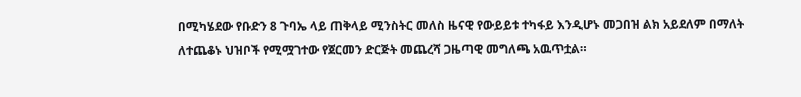በሚካሄደው የቡድን 8 ጉባኤ ላይ ጠቅላይ ሚንስትር መለስ ዜናዊ የውይይቱ ተካፋይ እንዲሆኑ መጋበዝ ልክ አይደለም በማለት ለተጨቆኑ ህዝቦች የሚሟገተው የጀርመን ድርጅት መጨረሻ ጋዜጣዊ መግለጫ አዉጥቷል።